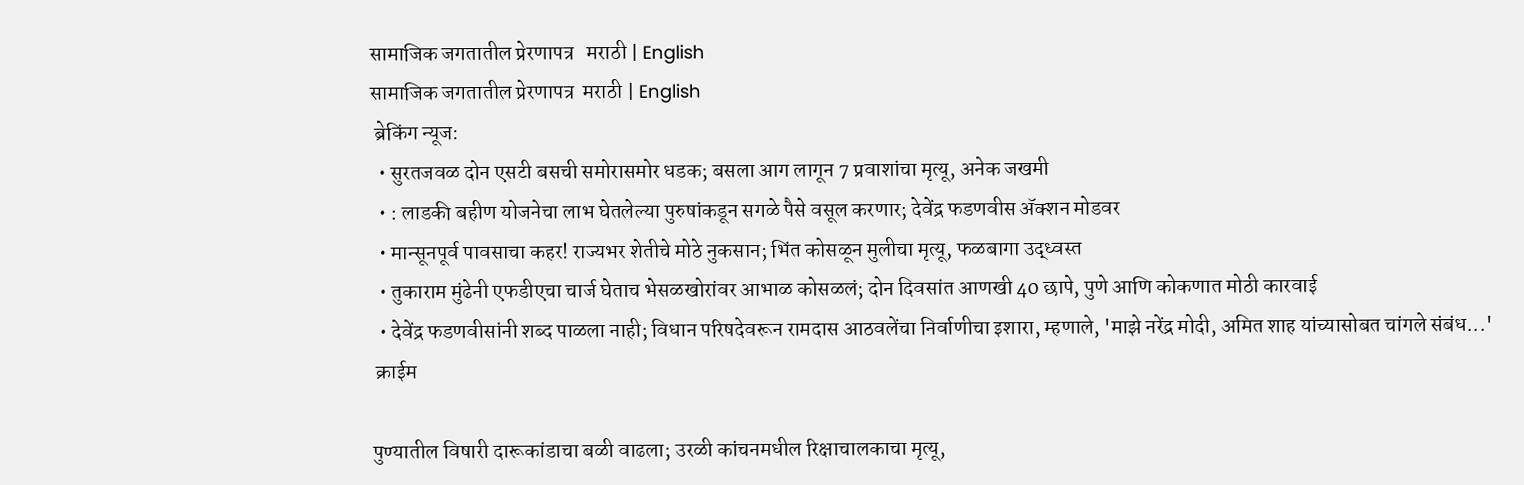सामाजिक जगतातील प्रेरणापत्र   मराठी | English
सामाजिक जगतातील प्रेरणापत्र  मराठी | English
 ब्रेकिंग न्यूज:
  • सुरतजवळ दोन एसटी बसची समोरासमोर धडक; बसला आग लागून 7 प्रवाशांचा मृत्यू, अनेक जखमी
  • : लाडकी बहीण योजनेचा लाभ घेतलेल्या पुरुषांकडून सगळे पैसे वसूल करणार; देवेंद्र फडणवीस अ‍ॅक्शन मोडवर
  • मान्सूनपूर्व पावसाचा कहर! राज्यभर शेतीचे मोठे नुकसान; भिंत कोसळून मुलीचा मृत्यू, फळबागा उद्ध्वस्त
  • तुकाराम मुंढेनी एफडीएचा चार्ज घेताच भेसळखोरांवर आभाळ कोसळलं; दोन दिवसांत आणखी 40 छापे, पुणे आणि कोकणात मोठी कारवाई
  • देवेंद्र फडणवीसांनी शब्द पाळला नाही; विधान परिषदेवरून रामदास आठवलेंचा निर्वाणीचा इशारा, म्हणाले, 'माझे नरेंद्र मोदी, अमित शाह यांच्यासोबत चांगले संबंध...'
 क्राईम

पुण्यातील विषारी दारूकांडाचा बळी वाढला; उरळी कांचनमधील रिक्षाचालकाचा मृत्यू,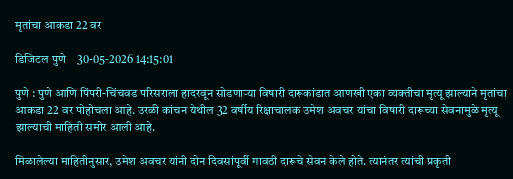मृतांचा आकडा 22 वर

डिजिटल पुणे    30-05-2026 14:15:01

पुणे : पुणे आणि पिंपरी-चिंचवड परिसराला हादरवून सोडणाऱ्या विषारी दारूकांडात आणखी एका व्यक्तीचा मृत्यू झाल्याने मृतांचा आकडा 22 वर पोहोचला आहे. उरळी कांचन येथील 32 वर्षीय रिक्षाचालक उमेश अवचर यांचा विषारी दारूच्या सेवनामुळे मृत्यू झाल्याची माहिती समोर आली आहे.

मिळालेल्या माहितीनुसार, उमेश अवचर यांनी दोन दिवसांपूर्वी गावठी दारूचे सेवन केले होते. त्यानंतर त्यांची प्रकृती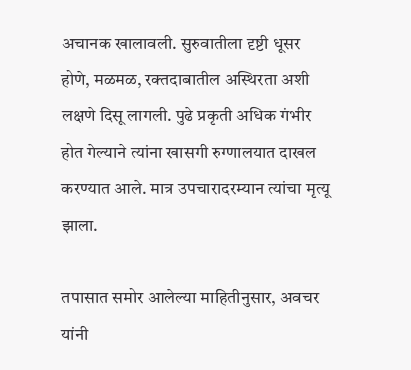अचानक खालावली. सुरुवातीला दृष्टी धूसर होणे, मळमळ, रक्तदाबातील अस्थिरता अशी लक्षणे दिसू लागली. पुढे प्रकृती अधिक गंभीर होत गेल्याने त्यांना खासगी रुग्णालयात दाखल करण्यात आले. मात्र उपचारादरम्यान त्यांचा मृत्यू झाला.

तपासात समोर आलेल्या माहितीनुसार, अवचर यांनी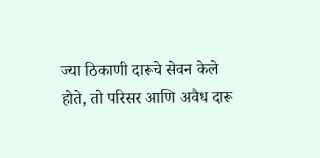ज्या ठिकाणी दारूचे सेवन केले होते, तो परिसर आणि अवैध दारू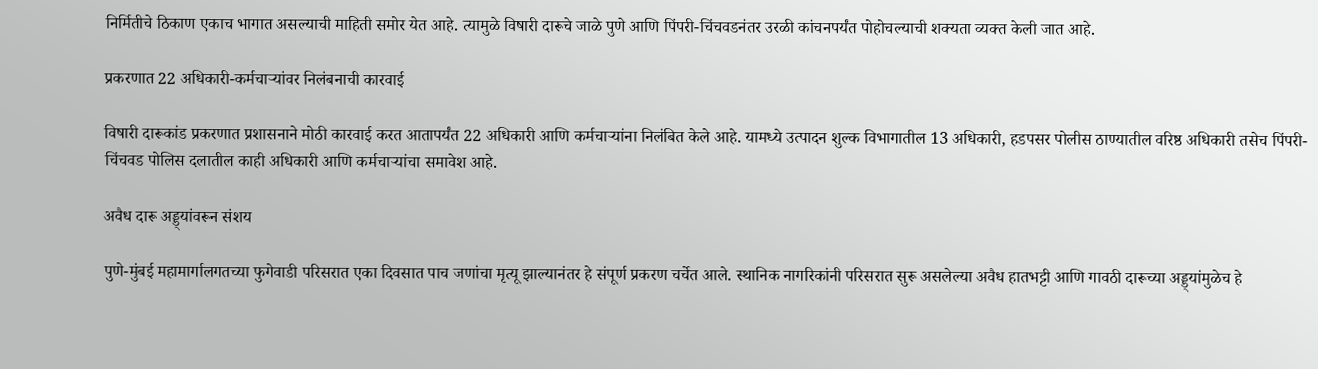निर्मितीचे ठिकाण एकाच भागात असल्याची माहिती समोर येत आहे. त्यामुळे विषारी दारूचे जाळे पुणे आणि पिंपरी-चिंचवडनंतर उरळी कांचनपर्यंत पोहोचल्याची शक्यता व्यक्त केली जात आहे.

प्रकरणात 22 अधिकारी-कर्मचाऱ्यांवर निलंबनाची कारवाई

विषारी दारूकांड प्रकरणात प्रशासनाने मोठी कारवाई करत आतापर्यंत 22 अधिकारी आणि कर्मचाऱ्यांना निलंबित केले आहे. यामध्ये उत्पादन शुल्क विभागातील 13 अधिकारी, हडपसर पोलीस ठाण्यातील वरिष्ठ अधिकारी तसेच पिंपरी-चिंचवड पोलिस दलातील काही अधिकारी आणि कर्मचाऱ्यांचा समावेश आहे.

अवैध दारू अड्ड्यांवरून संशय

पुणे-मुंबई महामार्गालगतच्या फुगेवाडी परिसरात एका दिवसात पाच जणांचा मृत्यू झाल्यानंतर हे संपूर्ण प्रकरण चर्चेत आले. स्थानिक नागरिकांनी परिसरात सुरू असलेल्या अवैध हातभट्टी आणि गावठी दारूच्या अड्ड्यांमुळेच हे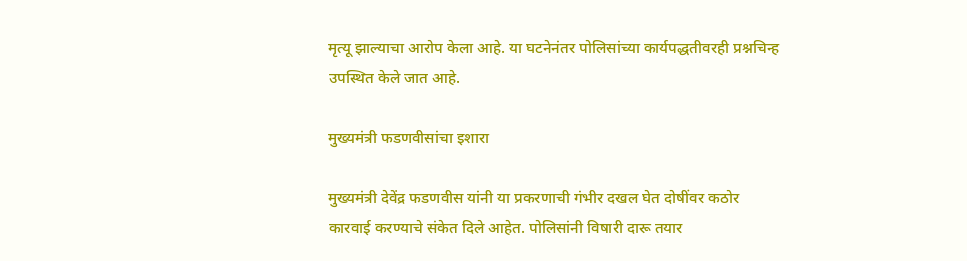मृत्यू झाल्याचा आरोप केला आहे. या घटनेनंतर पोलिसांच्या कार्यपद्धतीवरही प्रश्नचिन्ह उपस्थित केले जात आहे.

मुख्यमंत्री फडणवीसांचा इशारा

मुख्यमंत्री देवेंद्र फडणवीस यांनी या प्रकरणाची गंभीर दखल घेत दोषींवर कठोर कारवाई करण्याचे संकेत दिले आहेत. पोलिसांनी विषारी दारू तयार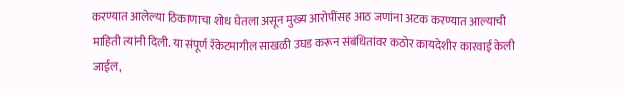करण्यात आलेल्या ठिकाणाचा शोध घेतला असून मुख्य आरोपींसह आठ जणांना अटक करण्यात आल्याची माहिती त्यांनी दिली. या संपूर्ण रॅकेटमागील साखळी उघड करून संबंधितांवर कठोर कायदेशीर कारवाई केली जाईल,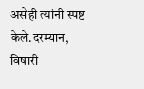असेही त्यांनी स्पष्ट केले.दरम्यान, विषारी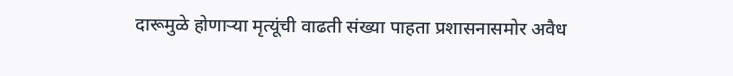दारूमुळे होणाऱ्या मृत्यूंची वाढती संख्या पाहता प्रशासनासमोर अवैध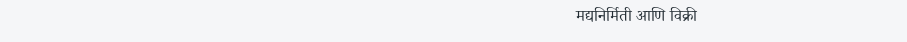मद्यनिर्मिती आणि विक्री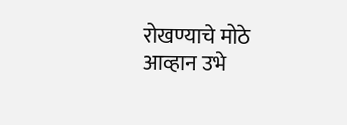रोखण्याचे मोठे आव्हान उभे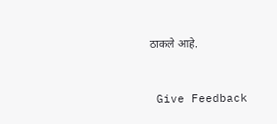ठाकले आहे.


 Give Feedback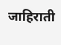जाहिराती